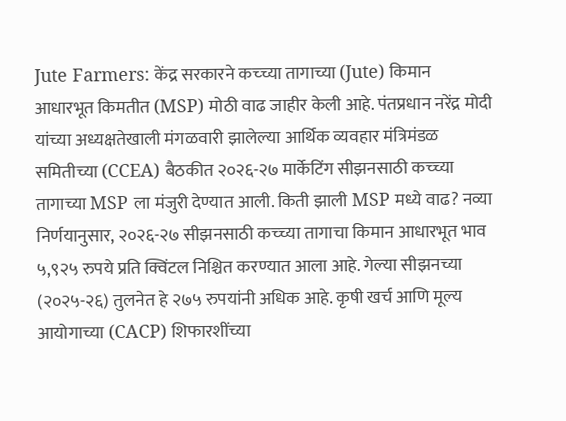Jute Farmers: केंद्र सरकारने कच्च्या तागाच्या (Jute) किमान आधारभूत किमतीत (MSP) मोठी वाढ जाहीर केली आहे. पंतप्रधान नरेंद्र मोदी यांच्या अध्यक्षतेखाली मंगळवारी झालेल्या आर्थिक व्यवहार मंत्रिमंडळ समितीच्या (CCEA) बैठकीत २०२६-२७ मार्केटिंग सीझनसाठी कच्च्या तागाच्या MSP ला मंजुरी देण्यात आली. किती झाली MSP मध्ये वाढ? नव्या निर्णयानुसार, २०२६-२७ सीझनसाठी कच्च्या तागाचा किमान आधारभूत भाव ५,९२५ रुपये प्रति क्विंटल निश्चित करण्यात आला आहे. गेल्या सीझनच्या (२०२५-२६) तुलनेत हे २७५ रुपयांनी अधिक आहे. कृषी खर्च आणि मूल्य आयोगाच्या (CACP) शिफारशींच्या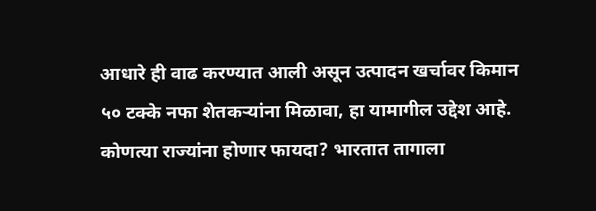आधारे ही वाढ करण्यात आली असून उत्पादन खर्चावर किमान ५० टक्के नफा शेतकऱ्यांना मिळावा, हा यामागील उद्देश आहे. कोणत्या राज्यांना होणार फायदा? भारतात तागाला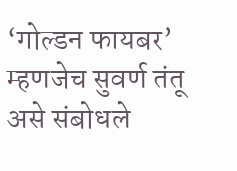‘गोल्डन फायबर’ म्हणजेच सुवर्ण तंतू असे संबोधले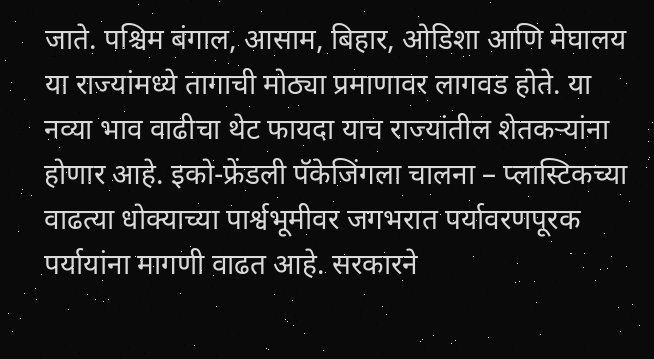जाते. पश्चिम बंगाल, आसाम, बिहार, ओडिशा आणि मेघालय या राज्यांमध्ये तागाची मोठ्या प्रमाणावर लागवड होते. या नव्या भाव वाढीचा थेट फायदा याच राज्यांतील शेतकऱ्यांना होणार आहे. इको-फ्रेंडली पॅकेजिंगला चालना – प्लास्टिकच्या वाढत्या धोक्याच्या पार्श्वभूमीवर जगभरात पर्यावरणपूरक पर्यायांना मागणी वाढत आहे. सरकारने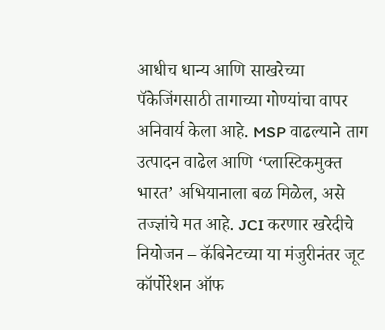आधीच धान्य आणि साखरेच्या पॅकेजिंगसाठी तागाच्या गोण्यांचा वापर अनिवार्य केला आहे. MSP वाढल्याने ताग उत्पादन वाढेल आणि ‘प्लास्टिकमुक्त भारत’ अभियानाला बळ मिळेल, असे तज्ज्ञांचे मत आहे. JCI करणार खरेदीचे नियोजन – कॅबिनेटच्या या मंजुरीनंतर जूट कॉर्पोरेशन ऑफ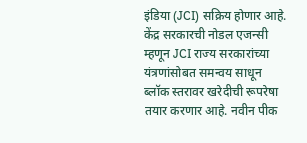इंडिया (JCI) सक्रिय होणार आहे. केंद्र सरकारची नोडल एजन्सी म्हणून JCI राज्य सरकारांच्या यंत्रणांसोबत समन्वय साधून ब्लॉक स्तरावर खरेदीची रूपरेषा तयार करणार आहे. नवीन पीक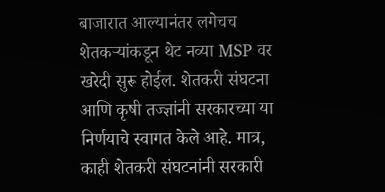बाजारात आल्यानंतर लगेचच शेतकऱ्यांकडून थेट नव्या MSP वर खरेदी सुरू होईल. शेतकरी संघटना आणि कृषी तज्ज्ञांनी सरकारच्या या निर्णयाचे स्वागत केले आहे. मात्र, काही शेतकरी संघटनांनी सरकारी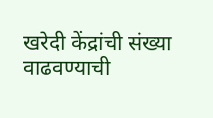खरेदी केंद्रांची संख्या वाढवण्याची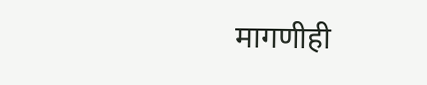मागणीही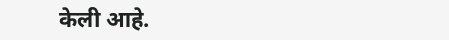केली आहे.